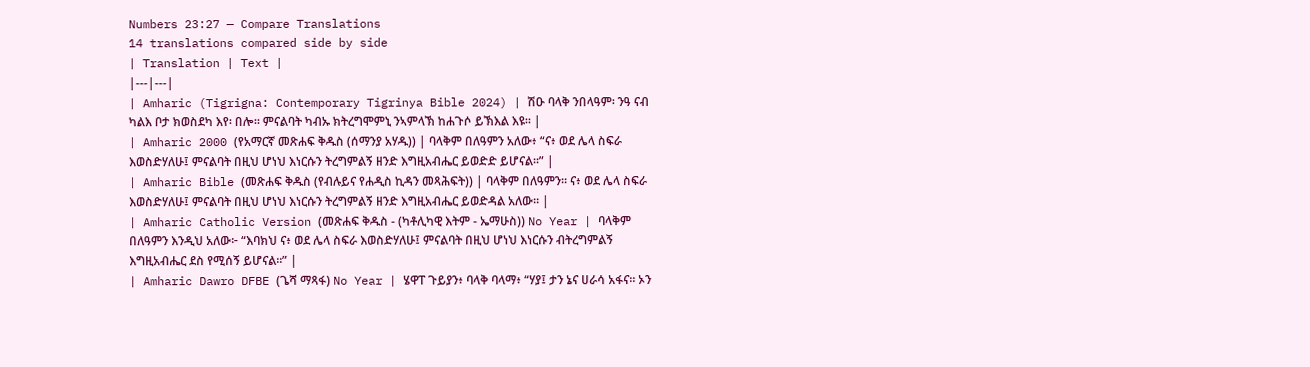Numbers 23:27 — Compare Translations
14 translations compared side by side
| Translation | Text |
|---|---|
| Amharic (Tigrigna: Contemporary Tigrinya Bible 2024) | ሽዑ ባላቅ ንበላዓም፡ ንዓ ናብ ካልእ ቦታ ክወስደካ እየ፡ በሎ። ምናልባት ካብኡ ክትረግሞምኒ ንኣምላኽ ከሐጉሶ ይኽእል እዩ። |
| Amharic 2000 (የአማርኛ መጽሐፍ ቅዱስ (ሰማንያ አሃዱ)) | ባላቅም በለዓምን አለው፥ “ና፥ ወደ ሌላ ስፍራ እወስድሃለሁ፤ ምናልባት በዚህ ሆነህ እነርሱን ትረግምልኝ ዘንድ እግዚአብሔር ይወድድ ይሆናል።” |
| Amharic Bible (መጽሐፍ ቅዱስ (የብሉይና የሐዲስ ኪዳን መጻሕፍት)) | ባላቅም በለዓምን። ና፥ ወደ ሌላ ስፍራ እወስድሃለሁ፤ ምናልባት በዚህ ሆነህ እነርሱን ትረግምልኝ ዘንድ እግዚአብሔር ይወድዳል አለው። |
| Amharic Catholic Version (መጽሐፍ ቅዱስ - (ካቶሊካዊ እትም - ኤማሁስ)) No Year | ባላቅም በለዓምን እንዲህ አለው፦ “እባክህ ና፥ ወደ ሌላ ስፍራ እወስድሃለሁ፤ ምናልባት በዚህ ሆነህ እነርሱን ብትረግምልኝ እግዚአብሔር ደስ የሚሰኝ ይሆናል።” |
| Amharic Dawro DFBE (ጌሻ ማጻፋ) No Year | ሄዋፐ ጉይያን፥ ባላቅ ባላማ፥ “ሃያ፤ ታን ኔና ሀራሳ አፋና። ኦን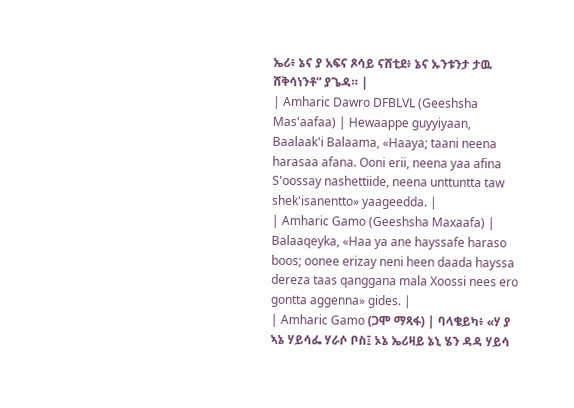ኤሪ፥ ኔና ያ አፍና ጾሳይ ናሸቲደ፥ ኔና ኡንቱንታ ታዉ ሸቅሳነንቶ” ያጌዳ። |
| Amharic Dawro DFBLVL (Geeshsha Mas'aafaa) | Hewaappe guyyiyaan, Baalaak'i Balaama, «Haaya; taani neena harasaa afana. Ooni erii, neena yaa afina S'oossay nashettiide, neena unttuntta taw shek'isanentto» yaageedda. |
| Amharic Gamo (Geeshsha Maxaafa) | Balaaqeyka, «Haa ya ane hayssafe haraso boos; oonee erizay neni heen daada hayssa dereza taas qanggana mala Xoossi nees ero gontta aggenna» gides. |
| Amharic Gamo (ጋሞ ማጻፋ) | ባላቄይካ፥ «ሃ ያ ኣኔ ሃይሳፌ ሃራሶ ቦስ፤ ኦኔ ኤሪዛይ ኔኒ ሄን ዳዳ ሃይሳ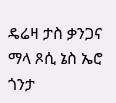ዴሬዛ ታስ ቃንጋና ማላ ጾሲ ኔስ ኤሮ ጎንታ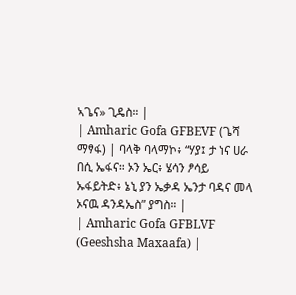ኣጌና» ጊዴስ። |
| Amharic Gofa GFBEVF (ጌሻ ማፃፋ) | ባላቅ ባላማኮ፥ “ሃያ፤ ታ ነና ሀራ በሲ ኤፋና። ኦን ኤር፥ ሄሳን ፆሳይ ኡፋይትድ፥ ኔኒ ያን ኤቃዳ ኤንታ ባዳና መላ ኦናዉ ዳንዳኤስ” ያግስ። |
| Amharic Gofa GFBLVF (Geeshsha Maxaafa) |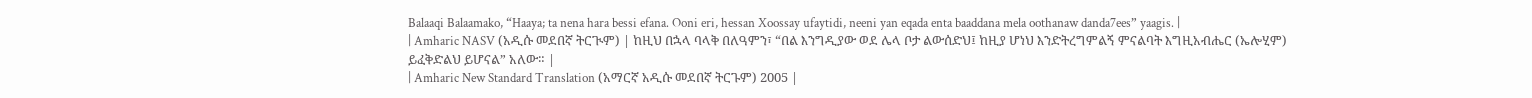Balaaqi Balaamako, “Haaya; ta nena hara bessi efana. Ooni eri, hessan Xoossay ufaytidi, neeni yan eqada enta baaddana mela oothanaw danda7ees” yaagis. |
| Amharic NASV (አዲሱ መደበኛ ትርጒም) | ከዚህ በኋላ ባላቅ በለዓምን፣ “በል እንግዲያው ወደ ሌላ ቦታ ልውሰድህ፤ ከዚያ ሆነህ እንድትረግምልኝ ምናልባት እግዚአብሔር (ኤሎሂም) ይፈቅድልህ ይሆናል” አለው። |
| Amharic New Standard Translation (አማርኛ አዲሱ መደበኛ ትርጉም) 2005 |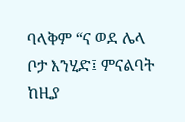ባላቅም “ና ወደ ሌላ ቦታ እንሂድ፤ ምናልባት ከዚያ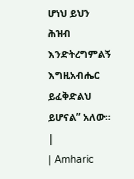ሆነህ ይህን ሕዝብ እንድትረግምልኝ እግዚአብሔር ይፈቅድልህ ይሆናል” አለው። |
| Amharic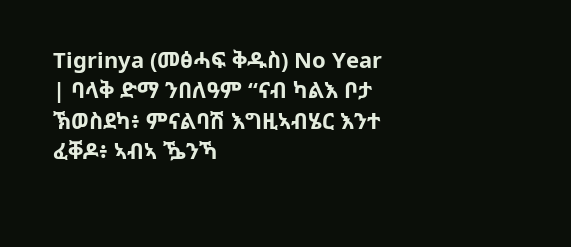Tigrinya (መፅሓፍ ቅዱስ) No Year | ባላቅ ድማ ንበለዓም “ናብ ካልእ ቦታ ኽወስደካ፥ ምናልባሽ እግዚኣብሄር እንተ ፈቐዶ፥ ኣብኣ ዄንኻ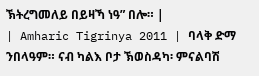ኽትረግመለይ በይዛኻ ነዓ” በሎ። |
| Amharic Tigrinya 2011 | ባላቅ ድማ ንበላዓም። ናብ ካልእ ቦታ ኽወስዳካ፡ ምናልባሽ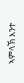ኣምላኽ እንተ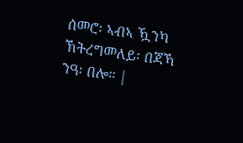ሰመሮ፡ ኣብኣ ዃንካ ኽትረግመለይ፡ በጃኻ ንዓ፡ በሎ። |